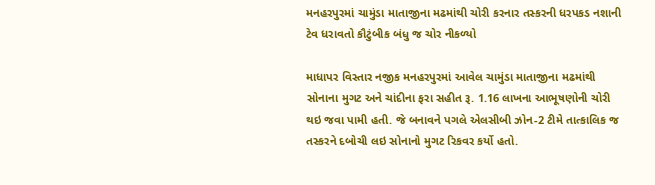મનહરપુરમાં ચામુંડા માતાજીના મઢમાંથી ચોરી કરનાર તસ્કરની ધરપકડ નશાની ટેવ ધરાવતો કૌટુંબીક બંધુ જ ચોર નીકળ્યો

માધાપર વિસ્તાર નજીક મનહરપુરમાં આવેલ ચામુંડા માતાજીના મઢમાંથી સોનાના મુગટ અને ચાંદીના ફરા સહીત રૂ. 1.16 લાખના આભૂષણોની ચોરી થઇ જવા પામી હતી. જે બનાવને પગલે એલસીબી ઝોન-2 ટીમે તાત્કાલિક જ તસ્કરને દબોચી લઇ સોનાનો મુગટ રિકવર કર્યો હતો.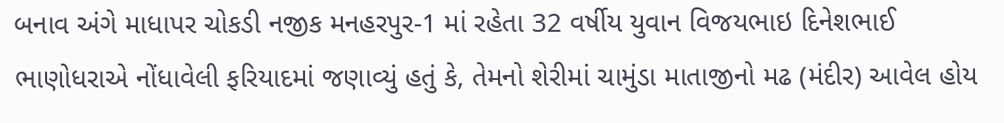બનાવ અંગે માધાપર ચોકડી નજીક મનહરપુર-1 માં રહેતા 32 વર્ષીય યુવાન વિજયભાઇ દિનેશભાઈ ભાણોધરાએ નોંધાવેલી ફરિયાદમાં જણાવ્યું હતું કે, તેમનો શેરીમાં ચામુંડા માતાજીનો મઢ (મંદીર) આવેલ હોય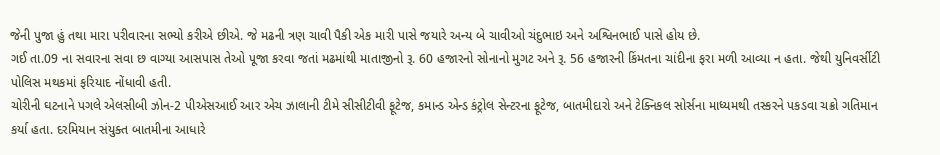જેની પુજા હું તથા મારા પરીવારના સભ્યો કરીએ છીએ. જે મઢની ત્રણ ચાવી પૈકી એક મારી પાસે જયારે અન્ય બે ચાવીઓ ચંદુભાઇ અને અશ્વિનભાઈ પાસે હોય છે.
ગઈ તા.09 ના સવારના સવા છ વાગ્યા આસપાસ તેઓ પૂજા કરવા જતાં મઢમાંથી માતાજીનો રૂ. 60 હજારનો સોનાનો મુગટ અને રૂ. 56 હજારની કિંમતના ચાંદીના ફરા મળી આવ્યા ન હતા. જેથી યુનિવર્સીટી પોલિસ મથકમાં ફરિયાદ નોંધાવી હતી.
ચોરીની ઘટનાને પગલે એલસીબી ઝોન-2 પીએસઆઈ આર એચ ઝાલાની ટીમે સીસીટીવી ફૂટેજ, કમાન્ડ એન્ડ કંટ્રોલ સેન્ટરના ફૂટેજ, બાતમીદારો અને ટેક્નિકલ સોર્સના માધ્યમથી તસ્કરને પકડવા ચક્રો ગતિમાન કર્યા હતા. દરમિયાન સંયુક્ત બાતમીના આધારે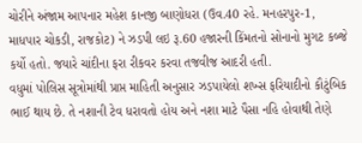ચોરીને અંજામ આપનાર મહેશ કાનજી બાણોધરા (ઉવ.40 રહે. મનહરપુર-1, માધપાર ચોકડી, રાજકોટ) ને ઝડપી લઇ રૂ.60 હજારની કિંમતનો સોનાનો મુગટ કબ્જે કર્યો હતો. જયારે ચાંદીના ફરા રીકવર કરવા તજવીજ આદરી હતી.
વધુમાં પોલિસ સૂત્રોમાંથી પ્રાપ્ત માહિતી અનુસાર ઝડપાયેલો શખ્સ ફરિયાદીનો કૌટુંબિક ભાઈ થાય છે. તે નશાની ટેવ ધરાવતો હોય અને નશા માટે પૈસા નહિ હોવાથી તેણે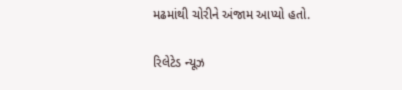મઢમાંથી ચોરીને અંજામ આપ્યો હતો.

રિલેટેડ ન્યૂઝ